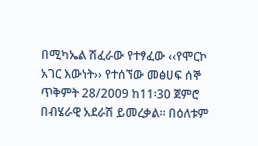በሚካኤል ሽፈራው የተፃፈው ‹‹የሞርኮ አገር እውነት›› የተሰኘው መፅሀፍ ሰኞ ጥቅምት 28/2009 ከ11፡30 ጀምሮ በብሄራዊ አደራሽ ይመረቃል፡፡ በዕለቱም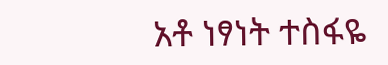አቶ ነፃነት ተስፋዬ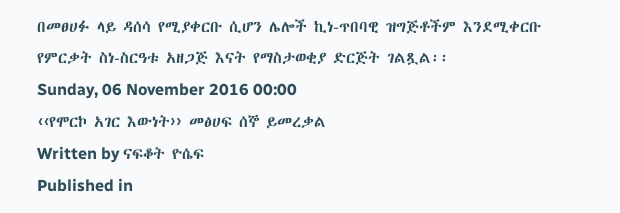በመፀሀፉ ላይ ዳሰሳ የሚያቀርቡ ሲሆን ሌሎች ኪነ-ጥበባዊ ዝግጅቶችም እንደሚቀርቡ የምርቃት ስነ-ስርዓቱ አዘጋጅ እናት የማስታወቂያ ድርጅት ገልጿል፡፡
Sunday, 06 November 2016 00:00
‹‹የሞርኮ አገር እውነት›› መፅሀፍ ሰኞ ይመረቃል
Written by ናፍቆት ዮሴፍ
Published in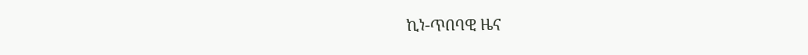ኪነ-ጥበባዊ ዜና